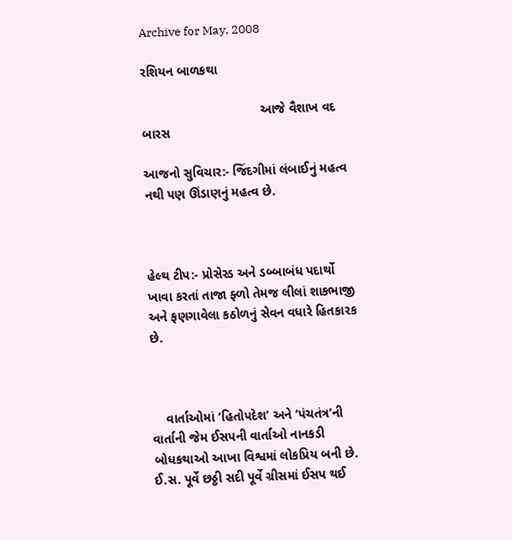Archive for May, 2008

રશિયન બાળકથા

                                 આજે વૈશાખ વદ બારસ

આજનો સુવિચાર:- જિંદગીમાં લંબાઈનું મહત્વ નથી પણ ઊંડાણનું મહત્વ છે.



હેલ્થ ટીપ:- પ્રોસેસ્ડ અને ડબ્બાબંધ પદાર્થો ખાવા કરતાં તાજા ફ્ળો તેમજ લીલાં શાકભાજી અને ફણગાવેલા કઠોળનું સેવન વધારે હિતકારક છે.



    વાર્તાઓમાં ‘હિતોપદેશ’ અને ‘પંચતંત્ર’ની વાર્તાની જેમ ઈસપની વાર્તાઓ નાનકડી બોધકથાઓ આખા વિશ્વમાં લોકપ્રિય બની છે. ઈ.સ. પૂર્વે છઠ્ઠી સદી પૂર્વે ગ્રીસમાં ઈસપ થઈ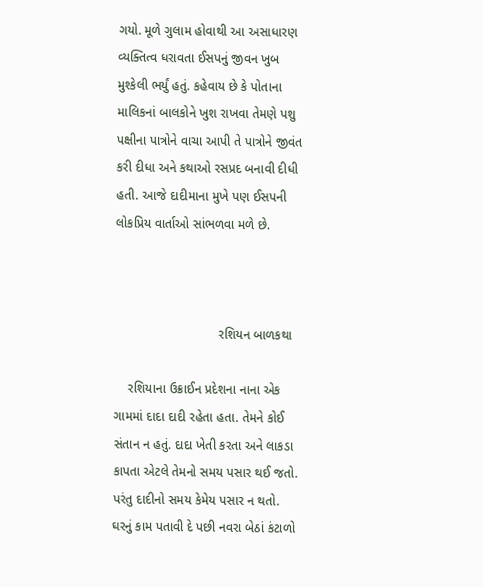ગયો. મૂળે ગુલામ હોવાથી આ અસાધારણ વ્યક્તિત્વ ધરાવતા ઈસપનું જીવન ખુબ મુશ્કેલી ભર્યું હતું. કહેવાય છે કે પોતાના માલિકનાં બાલકોને ખુશ રાખવા તેમણે પશુ પક્ષીના પાત્રોને વાચા આપી તે પાત્રોને જીવંત કરી દીધા અને કથાઓ રસપ્રદ બનાવી દીધી હતી. આજે દાદીમાના મુખે પણ ઈસપની લોકપ્રિય વાર્તાઓ સાંભળવા મળે છે.



                             રશિયન બાળકથા

    રશિયાના ઉક્રાઈન પ્રદેશના નાના એક ગામમાં દાદા દાદી રહેતા હતા. તેમને કોઈ સંતાન ન હતું. દાદા ખેતી કરતા અને લાકડા કાપતા એટલે તેમનો સમય પસાર થઈ જતો. પરંતુ દાદીનો સમય કેમેય પસાર ન થતો. ઘરનું કામ પતાવી દે પછી નવરા બેઠાં કંટાળો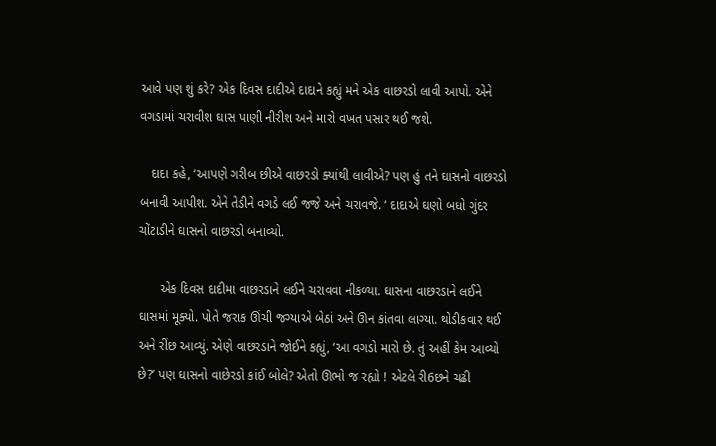આવે પણ શું કરે? એક દિવસ દાદીએ દાદાને કહ્યું મને એક વાછરડો લાવી આપો. એને વગડામાં ચરાવીશ ઘાસ પાણી નીરીશ અને મારો વખત પસાર થઈ જશે.

   દાદા કહે, ‘આપણે ગરીબ છીએ વાછરડો ક્યાંથી લાવીએ? પણ હું તને ઘાસનો વાછરડો બનાવી આપીશ. એને તેડીને વગડે લઈ જજે અને ચરાવજે. ‘ દાદાએ ઘણો બધો ગુંદર ચોંટાડીને ઘાસનો વાછરડો બનાવ્યો.

      એક દિવસ દાદીમા વાછરડાને લઈને ચરાવવા નીકળ્યા. ઘાસના વાછરડાને લઈને ઘાસમાં મૂક્યો. પોતે જરાક ઊંચી જગ્યાએ બેઠાં અને ઊન કાંતવા લાગ્યા. થોડીકવાર થઈ અને રીંછ આવ્યું. એણે વાછરડાને જોઈને કહ્યું, ‘આ વગડો મારો છે. તું અહીં કેમ આવ્યો છે?’ પણ ઘાસનો વાછેરડો કાંઈ બોલે? એતો ઊભો જ રહ્યો ! એટલે રી6છને ચઢી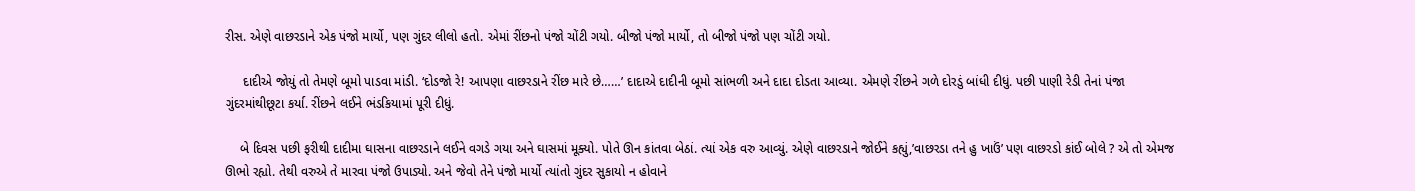રીસ. એણે વાછરડાને એક પંજો માર્યો, પણ ગુંદર લીલો હતો. એમાં રીંછનો પંજો ચોંટી ગયો. બીજો પંજો માર્યો, તો બીજો પંજો પણ ચોંટી ગયો.

     દાદીએ જોયું તો તેમણે બૂમો પાડવા માંડી. ‘દોડજો રે! આપણા વાછરડાને રીંછ મારે છે……’ દાદાએ દાદીની બૂમો સાંભળી અને દાદા દોડતા આવ્યા. એમણે રીંછને ગળે દોરડું બાંધી દીધું. પછી પાણી રેડી તેનાં પંજા ગુંદરમાંથીછૂટા કર્યા. રીંછને લઈને ભંડકિયામાં પૂરી દીધું.

    બે દિવસ પછી ફરીથી દાદીમા ઘાસના વાછરડાને લઈને વગડે ગયા અને ઘાસમાં મૂક્યો. પોતે ઊન કાંતવા બેઠાં. ત્યાં એક વરુ આવ્યું. એણે વાછરડાને જોઈને કહ્યું,’વાછરડા તને હુ ખાઉં’ પણ વાછરડો કાંઈ બોલે ? એ તો એમજ ઊભો રહ્યો. તેથી વરુએ તે મારવા પંજો ઉપાડ્યો. અને જેવો તેને પંજો માર્યો ત્યાંતો ગુંદર સુકાયો ન હોવાને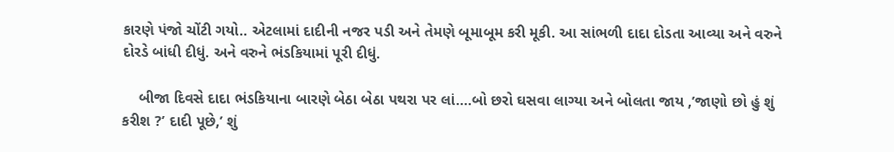કારણે પંજો ચોંટી ગયો.. એટલામાં દાદીની નજર પડી અને તેમણે બૂમાબૂમ કરી મૂકી. આ સાંભળી દાદા દોડતા આવ્યા અને વરુને દોરડે બાંધી દીધું. અને વરુને ભંડકિયામાં પૂરી દીધું.

    બીજા દિવસે દાદા ભંડકિયાના બારણે બેઠા બેઠા પથરા પર લાં….બો છરો ઘસવા લાગ્યા અને બોલતા જાય ,’જાણો છો હું શું કરીશ ?’ દાદી પૂછે,’ શું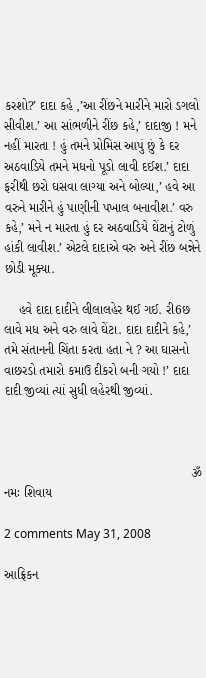કરશો?’ દાદા કહે ,’આ રીંછને મારીને મારો ડગલો સીવીશ.’ આ સાંભળીને રીંછ કહે,’ દાદાજી ! મને નહીં મારતા ! હું તમને પ્રોમિસ આપું છું કે દર અઠવાડિયે તમને મધનો પૂડો લાવી દઈશ.’ દાદા ફરીથી છરો ઘસવા લાગ્યા અને બોલ્યા,’ હવે આ વરુને મારીને હું પાણીની પખાલ બનાવીશ.’ વરુ કહે,’ મને ન મારતા હું દર અઠવાડિયે ઘેંટાનું ટોળું હાંકી લાવીશ.’ એટલે દાદાએ વરુ અને રીંછ બન્નેને છોડી મૂક્યા.

    હવે દાદા દાદીને લીલાલહેર થઈ ગઈ. રી6છ લાવે મધ અને વરુ લાવે ઘેંટા. દાદા દાદીને કહે,’ તમે સંતાનની ચિંતા કરતા હતા ને ? આ ઘાસનો વાછરડો તમારો કમાઉ દીકરો બની ગયો !’ દાદા દાદી જીવ્યાં ત્યાં સુધી લહેરથી જીવ્યાં.



                                                    ૐ નમઃ શિવાય

2 comments May 31, 2008

આફ્રિકન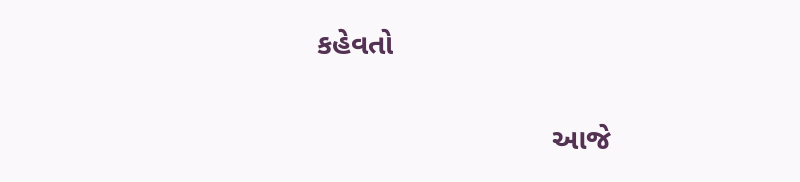કહેવતો

                            આજે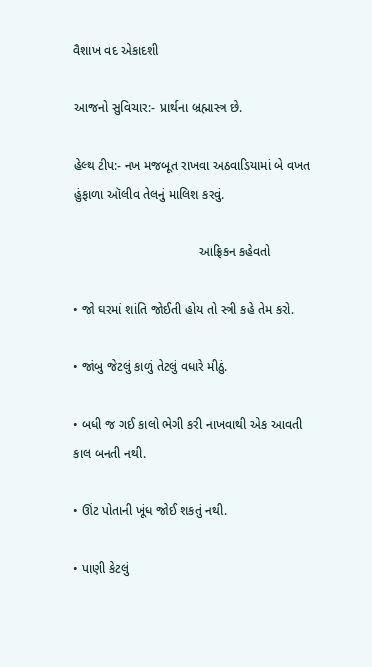વૈશાખ વદ એકાદશી

આજનો સુવિચાર:- પ્રાર્થના બ્રહ્માસ્ત્ર છે.

હેલ્થ ટીપ:- નખ મજબૂત રાખવા અઠવાડિયામાં બે વખત હુંફાળા ઑલીવ તેલનું માલિશ કરવું.

                                   આફ્રિકન કહેવતો

• જો ઘરમાં શાંતિ જોઈતી હોય તો સ્ત્રી કહે તેમ કરો.

• જાંબુ જેટલું કાળું તેટલું વધારે મીઠું.

• બધી જ ગઈ કાલો ભેગી કરી નાખવાથી એક આવતી કાલ બનતી નથી.

• ઊંટ પોતાની ખૂંધ જોઈ શકતું નથી.

• પાણી કેટલું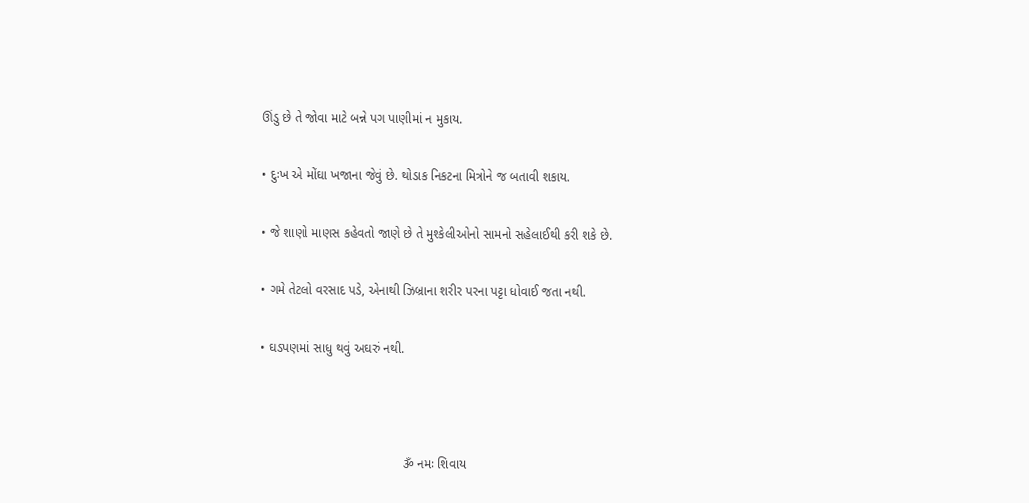ઊંડુ છે તે જોવા માટે બન્ને પગ પાણીમાં ન મુકાય.

• દુઃખ એ મોંઘા ખજાના જેવું છે. થોડાક નિકટના મિત્રોને જ બતાવી શકાય.

• જે શાણો માણસ કહેવતો જાણે છે તે મુશ્કેલીઓનો સામનો સહેલાઈથી કરી શકે છે.

• ગમે તેટલો વરસાદ પડે, એનાથી ઝિબ્રાના શરીર પરના પટ્ટા ધોવાઈ જતા નથી.

• ઘડપણમાં સાધુ થવું અઘરું નથી.



                                        ૐ નમઃ શિવાય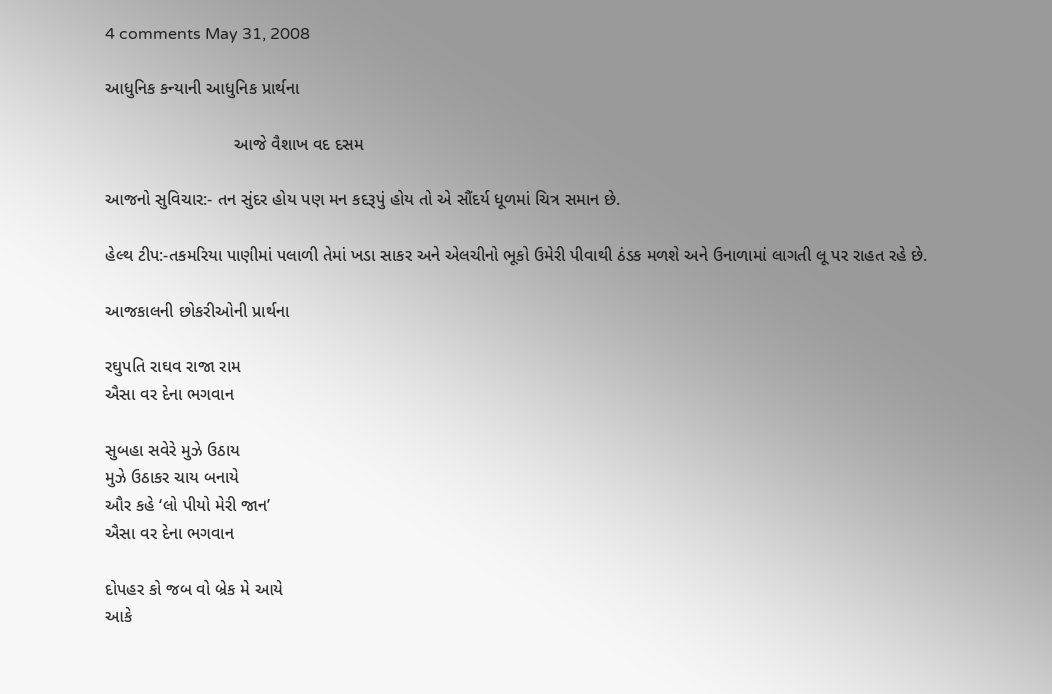4 comments May 31, 2008

આધુનિક કન્યાની આધુનિક પ્રાર્થના

                           આજે વૈશાખ વદ દસમ

આજનો સુવિચાર:- તન સુંદર હોય પણ મન કદરૂપું હોય તો એ સૌંદર્ય ધૂળમાં ચિત્ર સમાન છે.

હેલ્થ ટીપ:-તકમરિયા પાણીમાં પલાળી તેમાં ખડા સાકર અને એલચીનો ભૂકો ઉમેરી પીવાથી ઠંડક મળશે અને ઉનાળામાં લાગતી લૂ પર રાહત રહે છે.

આજકાલની છોકરીઓની પ્રાર્થના

રઘુપતિ રાઘવ રાજા રામ
ઐસા વર દેના ભગવાન

સુબહા સવેરે મુઝે ઉઠાય
મુઝે ઉઠાકર ચાય બનાયે
ઔર કહે ‘લો પીયો મેરી જાન’
ઐસા વર દેના ભગવાન

દોપહર કો જબ વો બ્રેક મે આયે
આકે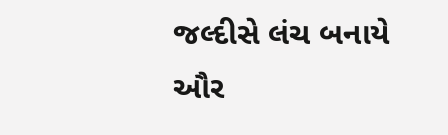જલ્દીસે લંચ બનાયે
ઔર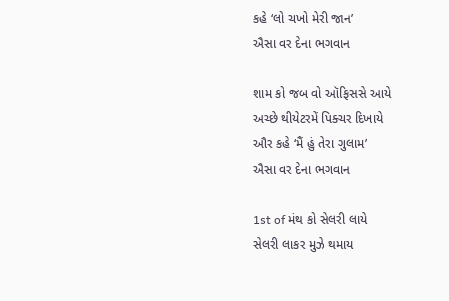કહે ‘લો ચખો મેરી જાન’
ઐસા વર દેના ભગવાન

શામ કો જબ વો ઑફિસસે આયે
અચ્છે થીયેટરમેં પિક્ચર દિખાયે
ઔર કહે ‘મૈં હું તેરા ગુલામ’
ઐસા વર દેના ભગવાન

1st of મંથ કો સેલરી લાયે
સેલરી લાકર મુઝે થમાય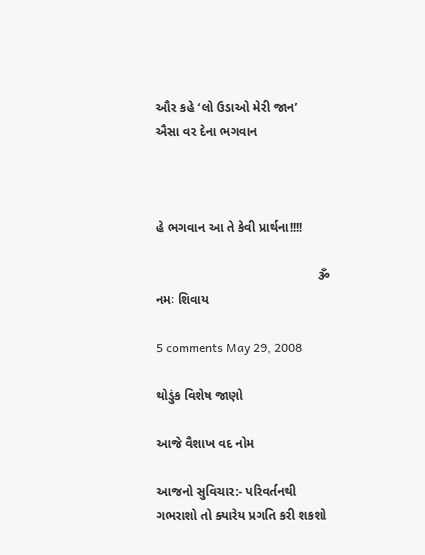ઔર કહે ‘લો ઉડાઓ મેરી જાન’
ઐસા વર દેના ભગવાન



હે ભગવાન આ તે કેવી પ્રાર્થના!!!!

                                             ૐ નમઃ શિવાય

5 comments May 29, 2008

થોડુંક વિશેષ જાણો

આજે વૈશાખ વદ નોમ

આજનો સુવિચાર:- પરિવર્તનથી ગભરાશો તો ક્યારેય પ્રગતિ કરી શકશો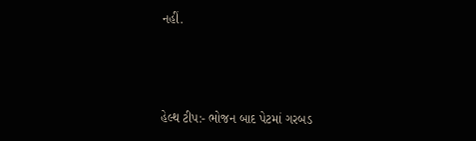નહીં.



હેલ્થ ટીપ:- ભોજન બાદ પેટમાં ગરબડ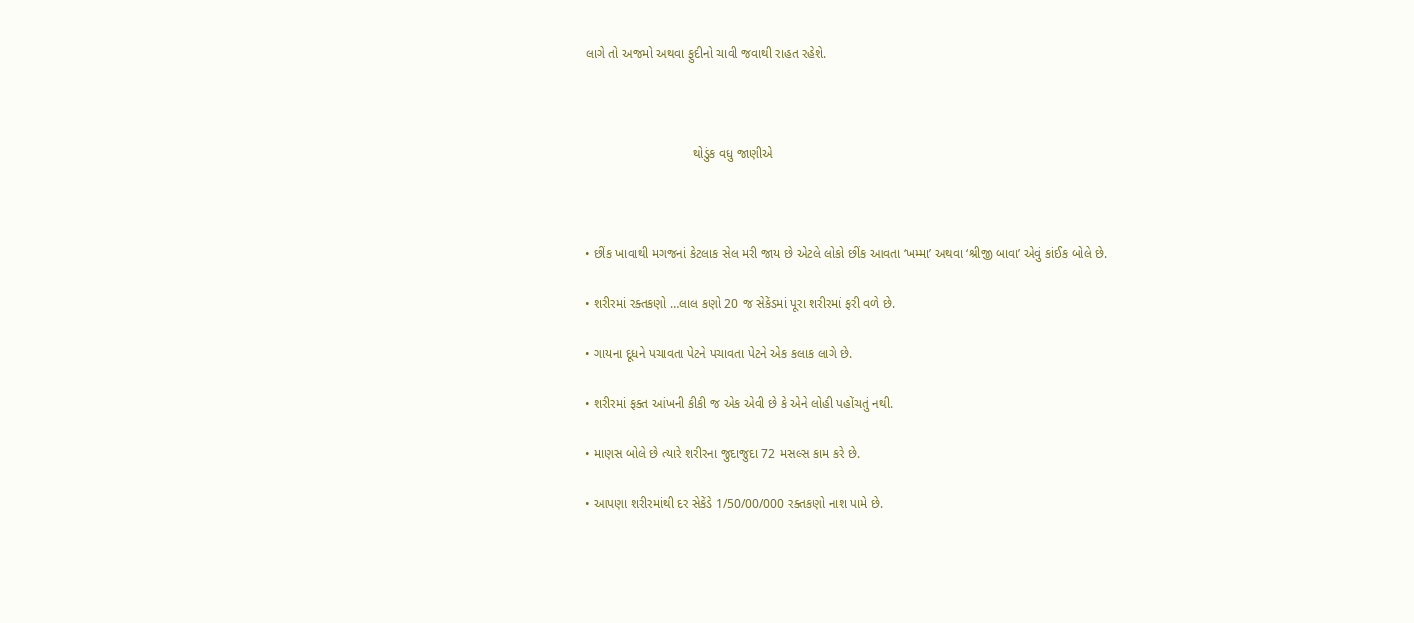લાગે તો અજમો અથવા ફુદીનો ચાવી જવાથી રાહત રહેશે.



                              થોડુંક વધુ જાણીએ



• છીંક ખાવાથી મગજનાં કેટલાક સેલ મરી જાય છે એટલે લોકો છીંક આવતા ‘ખમ્મા’ અથવા ‘શ્રીજી બાવા’ એવું કાંઈક બોલે છે.

• શરીરમાં રક્તકણો …લાલ કણો 20 જ સેકેંડમાં પૂરા શરીરમાં ફરી વળે છે.

• ગાયના દૂધને પચાવતા પેટને પચાવતા પેટને એક કલાક લાગે છે.

• શરીરમાં ફક્ત આંખની કીકી જ એક એવી છે કે એને લોહી પહોંચતું નથી.

• માણસ બોલે છે ત્યારે શરીરના જુદાજુદા 72 મસલ્સ કામ કરે છે.

• આપણા શરીરમાંથી દર સેકેંડે 1/50/00/000 રક્તકણો નાશ પામે છે.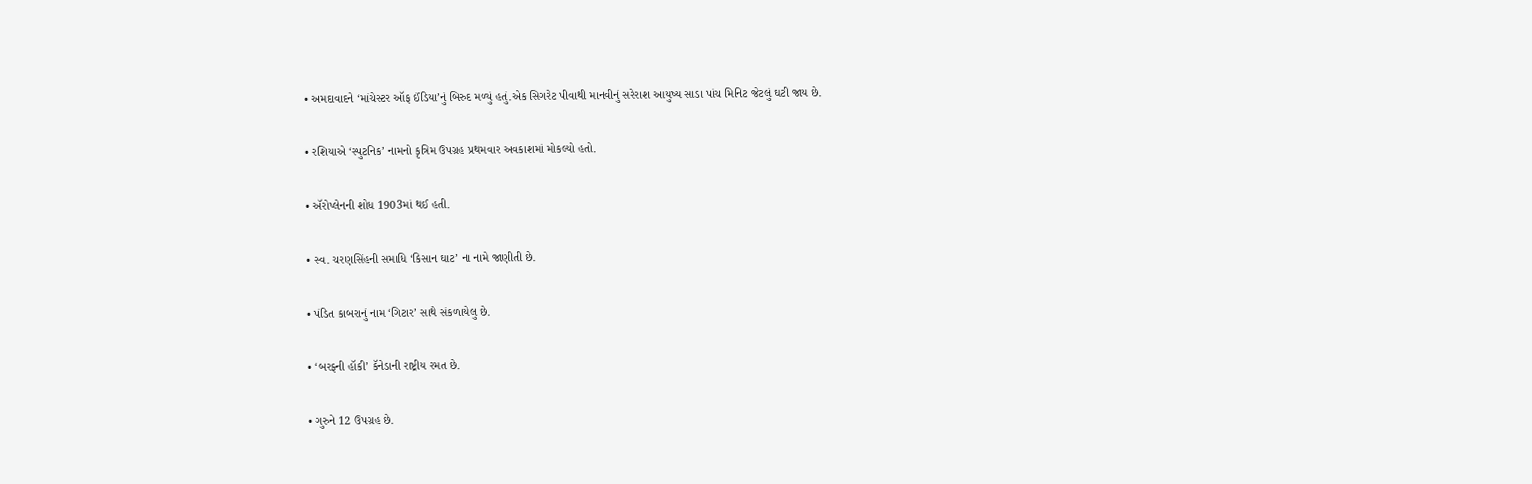• અમદાવાદને ‘માંચેસ્ટર ઑફ ઈંડિયા’નું બિરુદ મળ્યું હતું.એક સિગરેટ પીવાથી માનવીનું સરેરાશ આયુષ્ય સાડા પાંચ મિનિટ જેટલું ઘટી જાય છે.

• રશિયાએ ‘સ્પુટનિક’ નામનો કૃત્રિમ ઉપગ્રહ પ્રથમવાર અવકાશમાં મોકલ્યો હતો.

• ઍરોપ્લેનની શોધ 1903માં થઈ હતી.

• સ્વ. ચરણસિંહની સમાધિ ‘કિસાન ઘાટ’ ના નામે જાણીતી છે.

• પંડિત કાબરાનું નામ ‘ગિટાર’ સાથે સંકળાયેલુ છે.

• ‘બરફ્ની હૉકી’ કૅનેડાની રાષ્ટ્રીય રમત છે.

• ગુરુને 12 ઉપગ્રહ છે.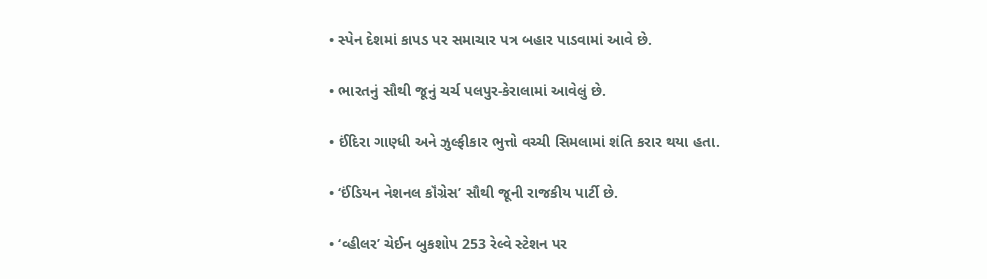• સ્પેન દેશમાં કાપડ પર સમાચાર પત્ર બહાર પાડવામાં આવે છે.

• ભારતનું સૌથી જૂનું ચર્ચ પલપુર-કેરાલામાં આવેલું છે.

• ઈંદિરા ગાણ્ધી અને ઝુલ્ફીકાર ભુત્તો વચ્ચી સિમલામાં શંતિ કરાર થયા હતા.

• ‘ઈંડિયન નેશનલ કૉંગ્રેસ’ સૌથી જૂની રાજકીય પાર્ટી છે.

• ‘વ્હીલર’ ચેઈન બુકશોપ 253 રેલ્વે સ્ટેશન પર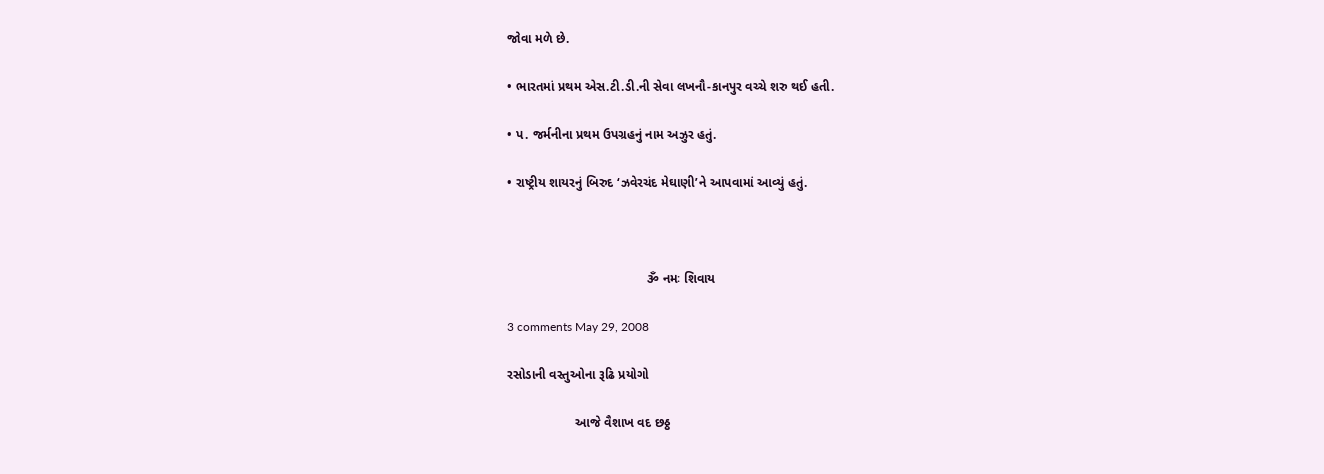જોવા મળે છે.

• ભારતમાં પ્રથમ એસ.ટી.ડી.ની સેવા લખનૌ-કાનપુર વચ્ચે શરુ થઈ હતી.

• પ. જર્મનીના પ્રથમ ઉપગ્રહનું નામ અઝુર હતું.

• રાષ્ટ્રીય શાયરનું બિરુદ ‘ઝવેરચંદ મેઘાણી’ને આપવામાં આવ્યું હતું.



                                       ૐ નમઃ શિવાય

3 comments May 29, 2008

રસોડાની વસ્તુઓના રૂઢિ પ્રયોગો

                   આજે વૈશાખ વદ છઠ્ઠ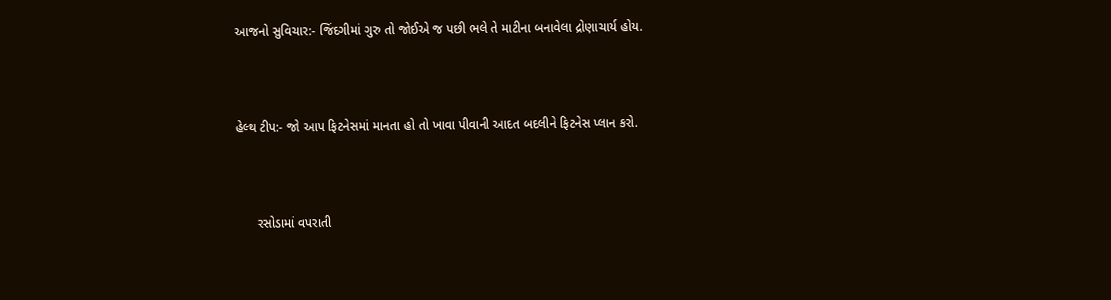આજનો સુવિચાર:- જિંદગીમાં ગુરુ તો જોઈએ જ પછી ભલે તે માટીના બનાવેલા દ્રોણાચાર્ય હોય.



હેલ્થ ટીપ:- જો આપ ફિટનેસમાં માનતા હો તો ખાવા પીવાની આદત બદલીને ફિટનેસ પ્લાન કરો.



      રસોડામાં વપરાતી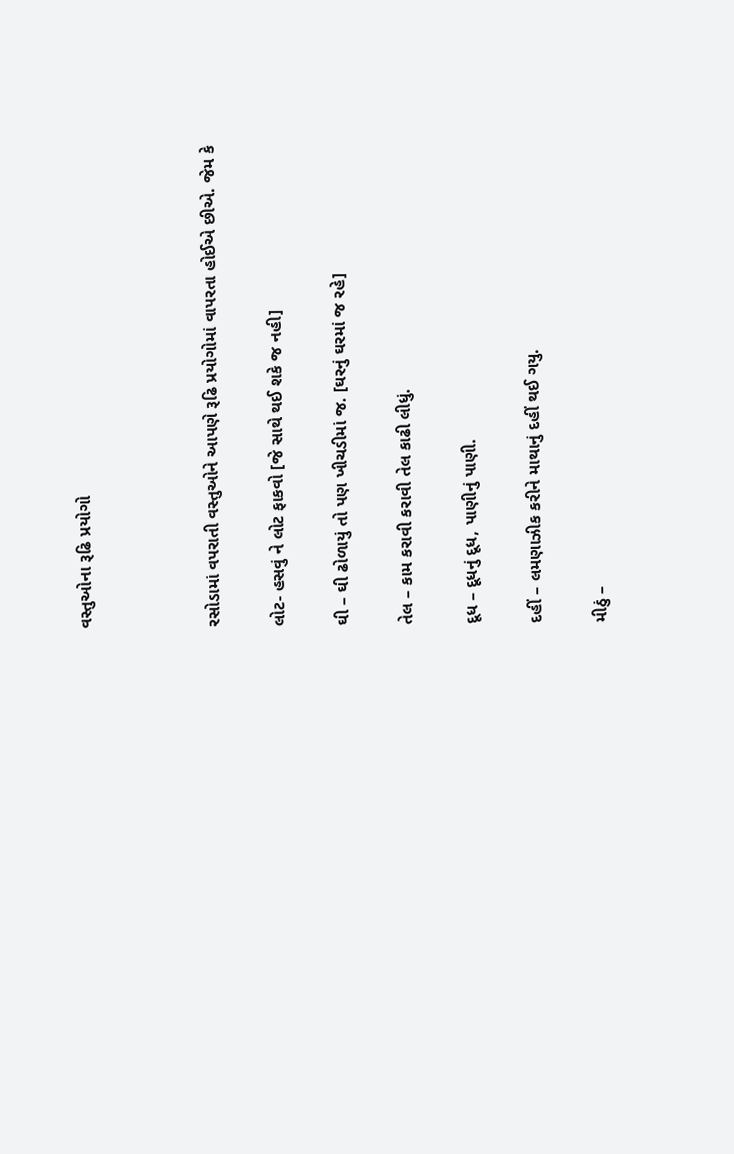વસ્તુઓના રૂઢિ પ્રયોગો



રસોડામાં વપરાતી વસ્તુઓને આપણે રૂઢિ પ્રયોગોમાં વાપરતા હોઈએ છીએ. જેમ કે

લોટ- હસવું ને લોટ ફાકવો [જે સાથે થઈ શકે જ નહી]

ઘી – ઘી ઢોળાયું તો પણ ખીચડીમાં જ. [ઘરનું ઘરમાં જ રહે]

તેલ – કામ કરાવી કરાવી તેલ કાઢી લીધું.

દૂધ – દૂધનું દૂધ, પાણીનું પાણી.

દહીં – લમણાઝીક કરીને માથાનું દહીં થઈ ગયુ.

મીઠું –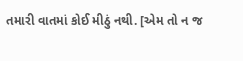તમારી વાતમાં કોઈ મીઠું નથી. [એમ તો ન જ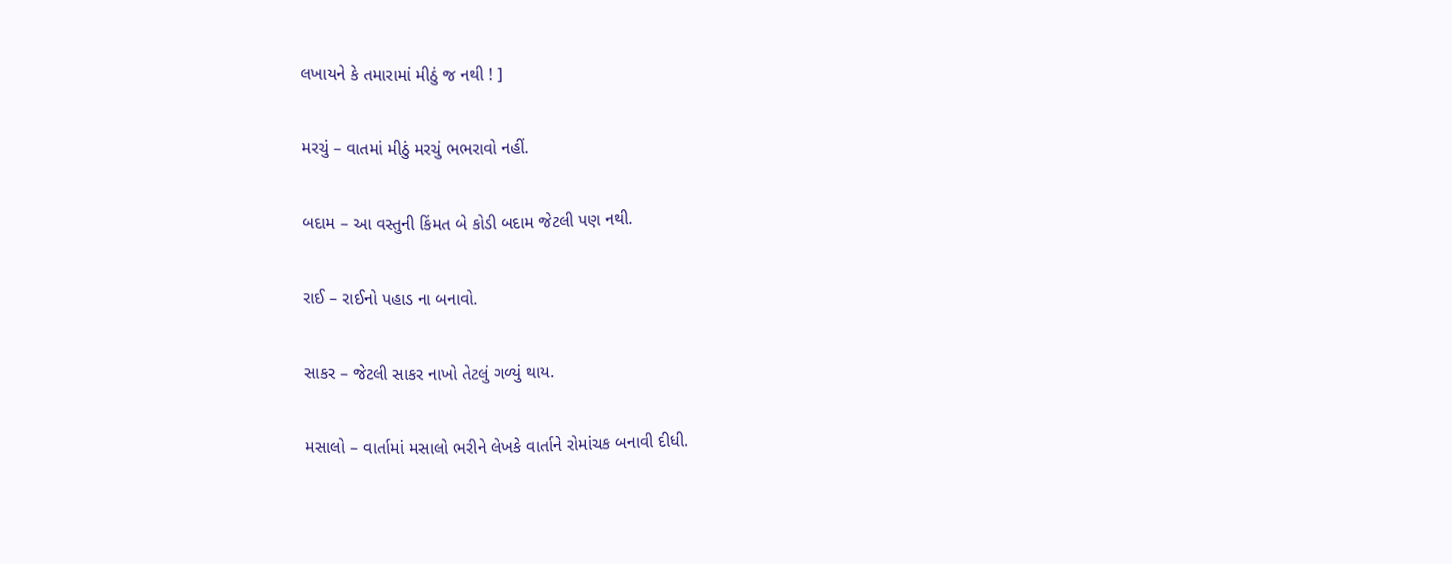લખાયને કે તમારામાં મીઠું જ નથી ! ]

મરચું – વાતમાં મીઠું મરચું ભભરાવો નહીં.

બદામ – આ વસ્તુની કિંમત બે કોડી બદામ જેટલી પણ નથી.

રાઈ – રાઈનો પહાડ ના બનાવો.

સાકર – જેટલી સાકર નાખો તેટલું ગળ્યું થાય.

મસાલો – વાર્તામાં મસાલો ભરીને લેખકે વાર્તાને રોમાંચક બનાવી દીધી.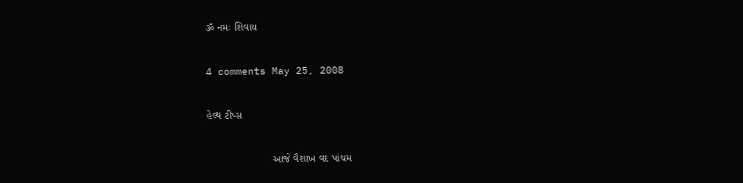ૐ નમઃ શિવાય

4 comments May 25, 2008

હેલ્થ ટીપ્સ

                      આજે વૈશાખ વદ પાંચમ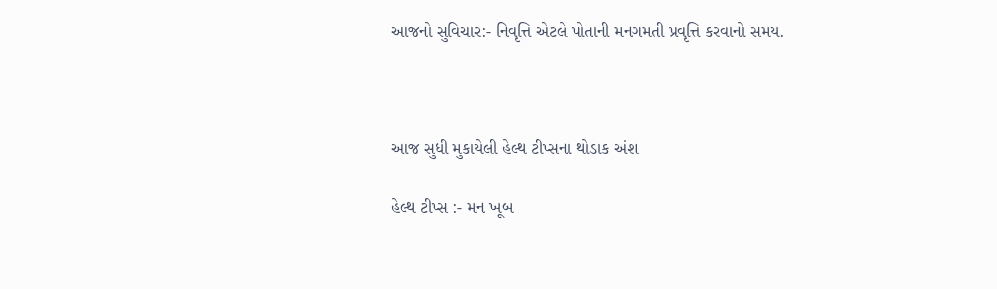આજનો સુવિચાર:- નિવૃત્તિ એટલે પોતાની મનગમતી પ્રવૃત્તિ કરવાનો સમય.



આજ સુધી મુકાયેલી હેલ્થ ટીપ્સના થોડાક અંશ

હેલ્થ ટીપ્સ :- મન ખૂબ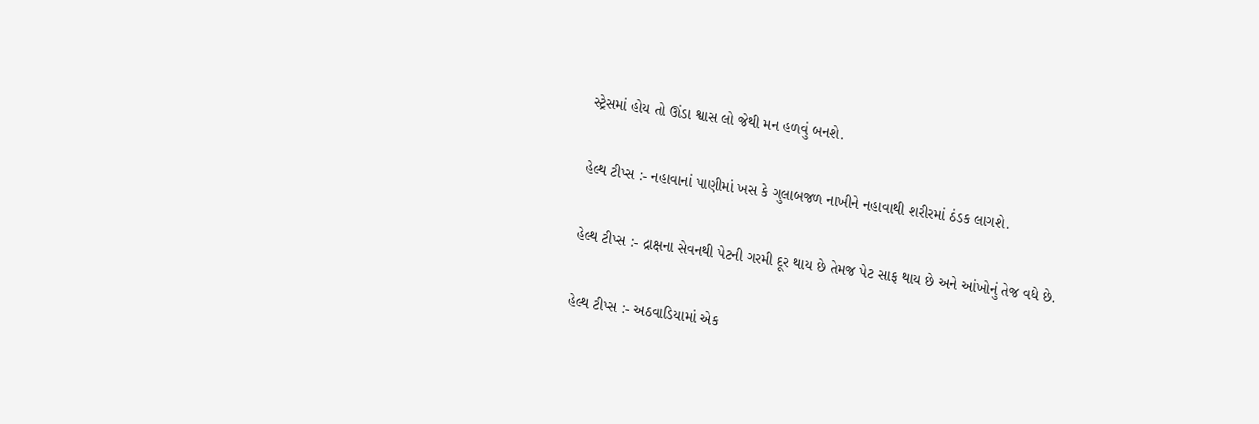સ્ટ્રેસમાં હોય તો ઊંડા શ્વાસ લો જેથી મન હળવું બનશે.

હેલ્થ ટીપ્સ :- નહાવાનાં પાણીમાં ખસ કે ગુલાબજળ નાખીને નહાવાથી શરીરમાં ઠંડક લાગશે.

હેલ્થ ટીપ્સ :- દ્રાક્ષના સેવનથી પેટની ગરમી દૂર થાય છે તેમજ પેટ સાફ થાય છે અને આંખોનું તેજ વધે છે.

હેલ્થ ટીપ્સ :- અઠવાડિયામાં એક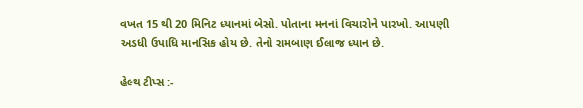વખત 15 થી 20 મિનિટ ધ્યાનમાં બેસો. પોતાના મનનાં વિચારોને પારખો. આપણી અડધી ઉપાધિ માનસિક હોય છે. તેનો રામબાણ ઈલાજ ધ્યાન છે.

હેલ્થ ટીપ્સ :-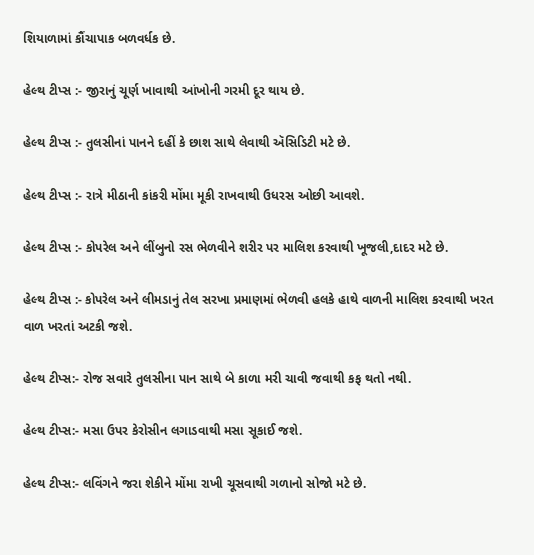શિયાળામાં કૌંચાપાક બળવર્ધક છે.

હેલ્થ ટીપ્સ :- જીરાનું ચૂર્ણ ખાવાથી આંખોની ગરમી દૂર થાય છે.

હેલ્થ ટીપ્સ :- તુલસીનાં પાનને દહીં કે છાશ સાથે લેવાથી ઍસિડિટી મટે છે.

હેલ્થ ટીપ્સ :- રાત્રે મીઠાની કાંકરી મોંમા મૂકી રાખવાથી ઉધરસ ઓછી આવશે.

હેલ્થ ટીપ્સ :- કોપરેલ અને લીંબુનો રસ ભેળવીને શરીર પર માલિશ કરવાથી ખૂજલી,દાદર મટે છે.

હેલ્થ ટીપ્સ :- કોપરેલ અને લીમડાનું તેલ સરખા પ્રમાણમાં ભેળવી હલકે હાથે વાળની માલિશ કરવાથી ખરત વાળ ખરતાં અટકી જશે.

હેલ્થ ટીપ્સ:- રોજ સવારે તુલસીના પાન સાથે બે કાળા મરી ચાવી જવાથી કફ થતો નથી.

હેલ્થ ટીપ્સ:- મસા ઉપર કેરોસીન લગાડવાથી મસા સૂકાઈ જશે.

હેલ્થ ટીપ્સ:- લવિંગને જરા શેકીને મોંમા રાખી ચૂસવાથી ગળાનો સોજો મટે છે.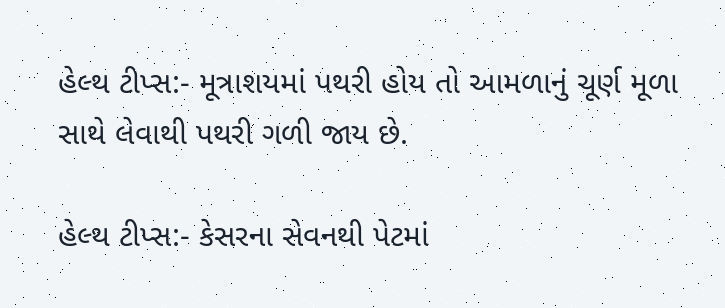હેલ્થ ટીપ્સ:- મૂત્રાશયમાં પથરી હોય તો આમળાનું ચૂર્ણ મૂળા સાથે લેવાથી પથરી ગળી જાય છે.

હેલ્થ ટીપ્સ:- કેસરના સેવનથી પેટમાં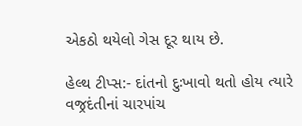એકઠો થયેલો ગેસ દૂર થાય છે.

હેલ્થ ટીપ્સ:- દાંતનો દુઃખાવો થતો હોય ત્યારે વજ્રદંતીનાં ચારપાંચ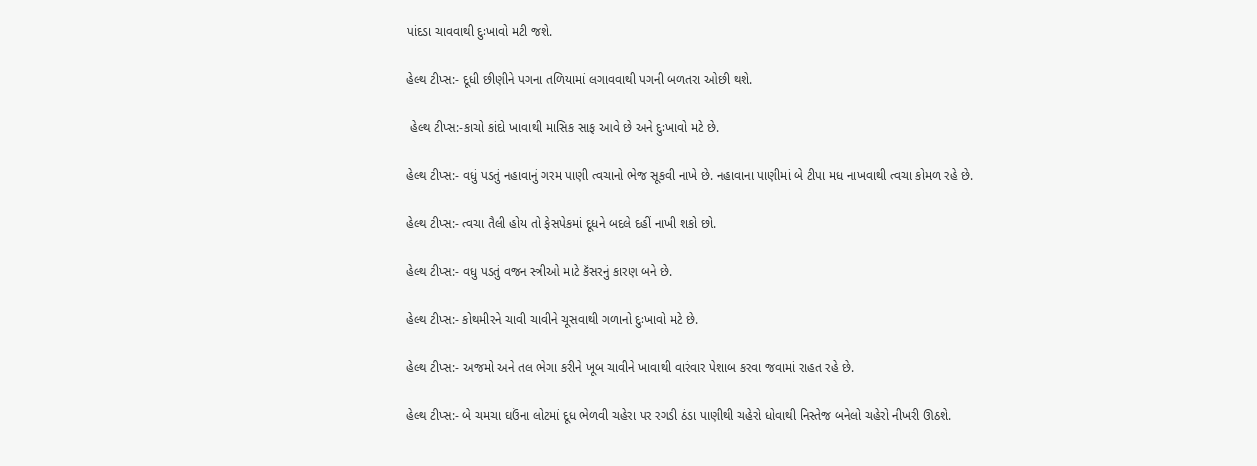પાંદડા ચાવવાથી દુઃખાવો મટી જશે.

હેલ્થ ટીપ્સ:- દૂધી છીણીને પગના તળિયામાં લગાવવાથી પગની બળતરા ઓછી થશે.

 હેલ્થ ટીપ્સ:-કાચો કાંદો ખાવાથી માસિક સાફ આવે છે અને દુઃખાવો મટે છે.

હેલ્થ ટીપ્સ:- વધું પડતું નહાવાનું ગરમ પાણી ત્વચાનો ભેજ સૂકવી નાખે છે. નહાવાના પાણીમાં બે ટીપા મધ નાખવાથી ત્વચા કોમળ રહે છે.

હેલ્થ ટીપ્સ:- ત્વચા તૈલી હોય તો ફેસપેકમાં દૂધને બદલે દહીં નાખી શકો છો.

હેલ્થ ટીપ્સ:- વધુ પડતું વજન સ્ત્રીઓ માટે કૅંસરનું કારણ બને છે.

હેલ્થ ટીપ્સ:- કોથમીરને ચાવી ચાવીને ચૂસવાથી ગળાનો દુઃખાવો મટે છે.

હેલ્થ ટીપ્સ:- અજમો અને તલ ભેગા કરીને ખૂબ ચાવીને ખાવાથી વારંવાર પેશાબ કરવા જવામાં રાહત રહે છે.

હેલ્થ ટીપ્સ:- બે ચમચા ઘઉંના લોટમાં દૂધ ભેળવી ચહેરા પર રગડી ઠંડા પાણીથી ચહેરો ધોવાથી નિસ્તેજ બનેલો ચહેરો નીખરી ઊઠશે.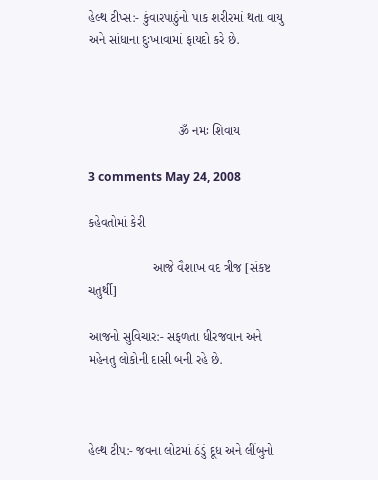હેલ્થ ટીપ્સ:- કુંવારપાઠુંનો પાક શરીરમાં થતા વાયુ અને સાંધાના દુઃખાવામાં ફાયદો કરે છે.



                         ૐ નમઃ શિવાય

3 comments May 24, 2008

કહેવતોમાં કેરી

                  આજે વૈશાખ વદ ત્રીજ [સંકષ્ટ ચતુર્થી]

આજનો સુવિચાર:- સફળતા ધીરજવાન અને મહેનતુ લોકોની દાસી બની રહે છે.



હેલ્થ ટીપ:- જવના લોટમાં ઠંડું દૂધ અને લીંબુનો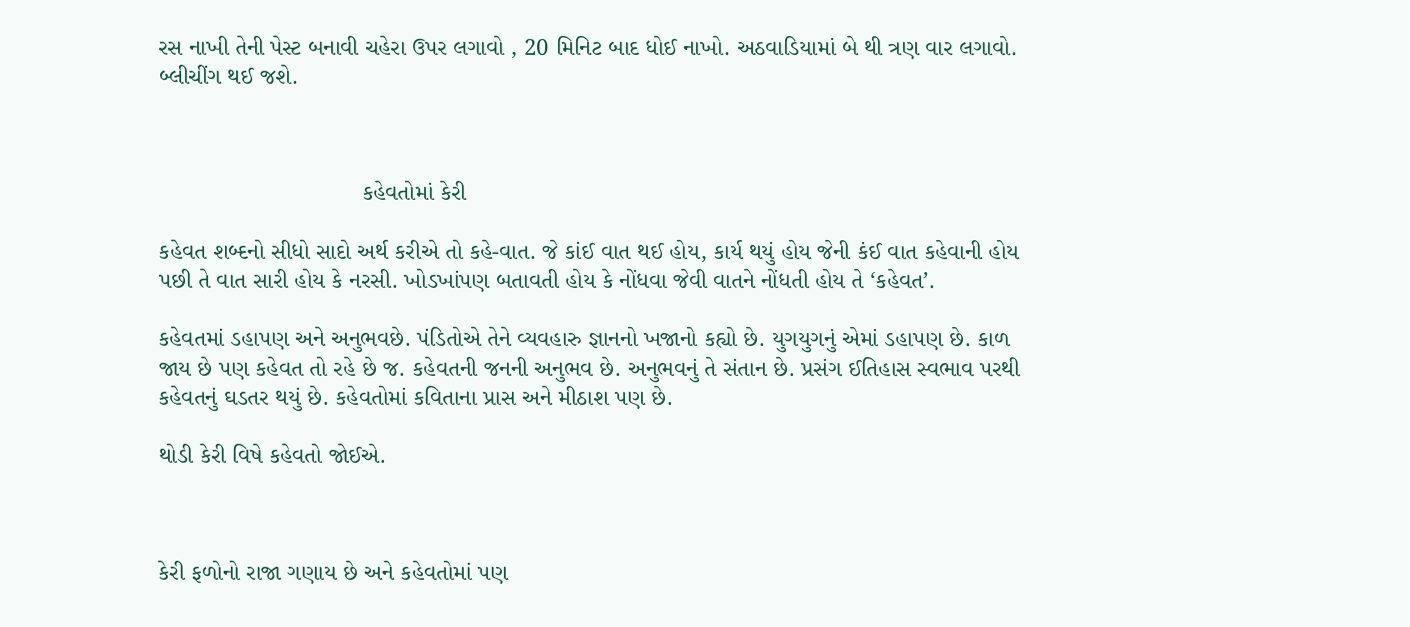રસ નાખી તેની પેસ્ટ બનાવી ચહેરા ઉપર લગાવો , 20 મિનિટ બાદ ધોઈ નાખો. અઠવાડિયામાં બે થી ત્રણ વાર લગાવો. બ્લીચીંગ થઈ જશે.



                               કહેવતોમાં કેરી

કહેવત શબ્દનો સીધો સાદો અર્થ કરીએ તો કહે-વાત. જે કાંઈ વાત થઈ હોય, કાર્ય થયું હોય જેની કંઈ વાત કહેવાની હોય પછી તે વાત સારી હોય કે નરસી. ખોડખાંપણ બતાવતી હોય કે નોંધવા જેવી વાતને નોંધતી હોય તે ‘કહેવત’.

કહેવતમાં ડહાપણ અને અનુભવછે. પંડિતોએ તેને વ્યવહારુ જ્ઞાનનો ખજાનો કહ્યો છે. યુગયુગનું એમાં ડહાપણ છે. કાળ જાય છે પણ કહેવત તો રહે છે જ. કહેવતની જનની અનુભવ છે. અનુભવનું તે સંતાન છે. પ્રસંગ ઈતિહાસ સ્વભાવ પરથી કહેવતનું ઘડતર થયું છે. કહેવતોમાં કવિતાના પ્રાસ અને મીઠાશ પણ છે.

થોડી કેરી વિષે કહેવતો જોઈએ.



કેરી ફળોનો રાજા ગણાય છે અને કહેવતોમાં પણ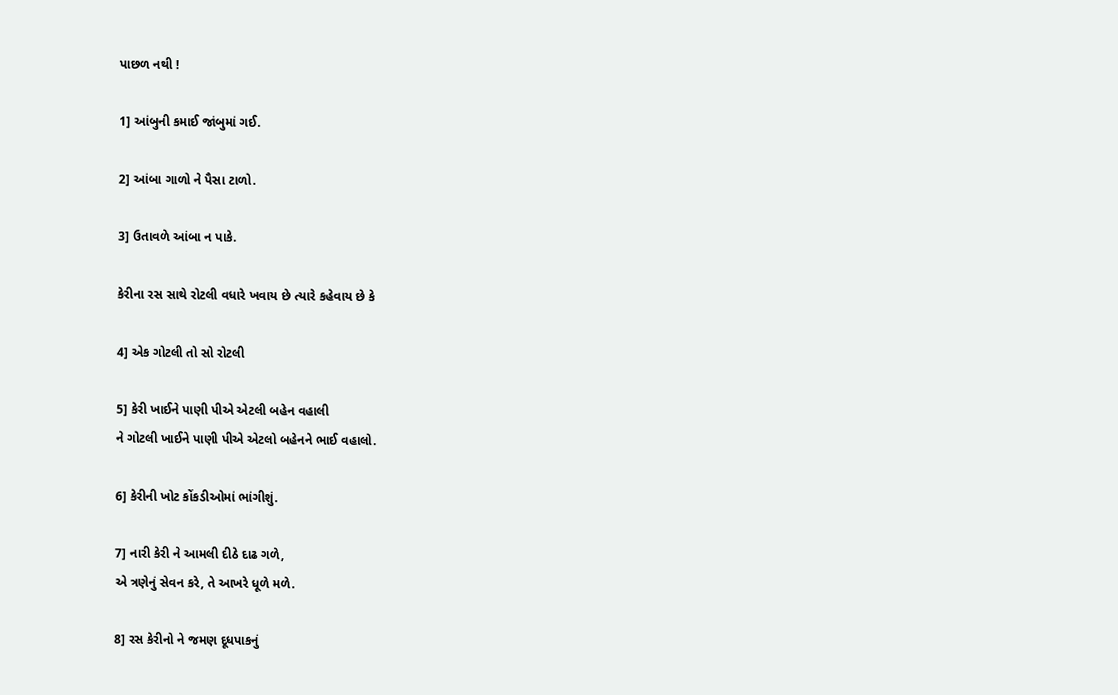પાછળ નથી !

1] આંબુની કમાઈ જાંબુમાં ગઈ.

2] આંબા ગાળો ને પૈસા ટાળો.

3] ઉતાવળે આંબા ન પાકે.

કેરીના રસ સાથે રોટલી વધારે ખવાય છે ત્યારે કહેવાય છે કે

4] એક ગોટલી તો સો રોટલી

5] કેરી ખાઈને પાણી પીએ એટલી બહેન વહાલી
ને ગોટલી ખાઈને પાણી પીએ એટલો બહેનને ભાઈ વહાલો.

6] કેરીની ખોટ કોંકડીઓમાં ભાંગીશું.

7] નારી કેરી ને આમલી દીઠે દાઢ ગળે,
એ ત્રણેનું સેવન કરે, તે આખરે ધૂળે મળે.

8] રસ કેરીનો ને જમણ દૂધપાકનું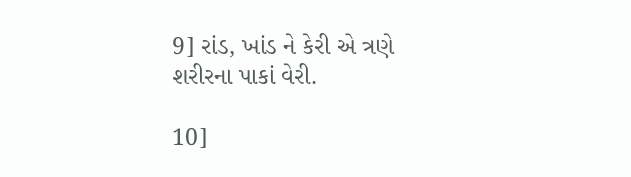9] રાંડ, ખાંડ ને કેરી એ ત્રણે શરીરના પાકાં વેરી.

10]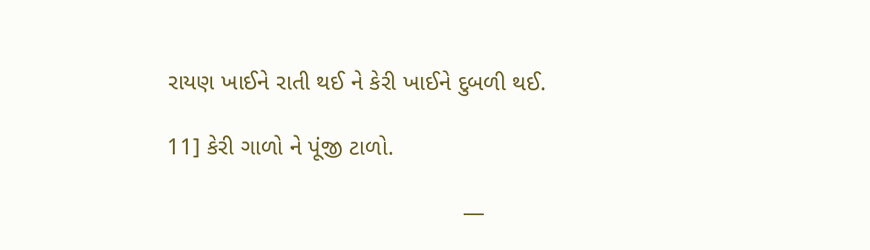રાયણ ખાઈને રાતી થઈ ને કેરી ખાઈને દુબળી થઈ.

11] કેરી ગાળો ને પૂંજી ટાળો.

                                             —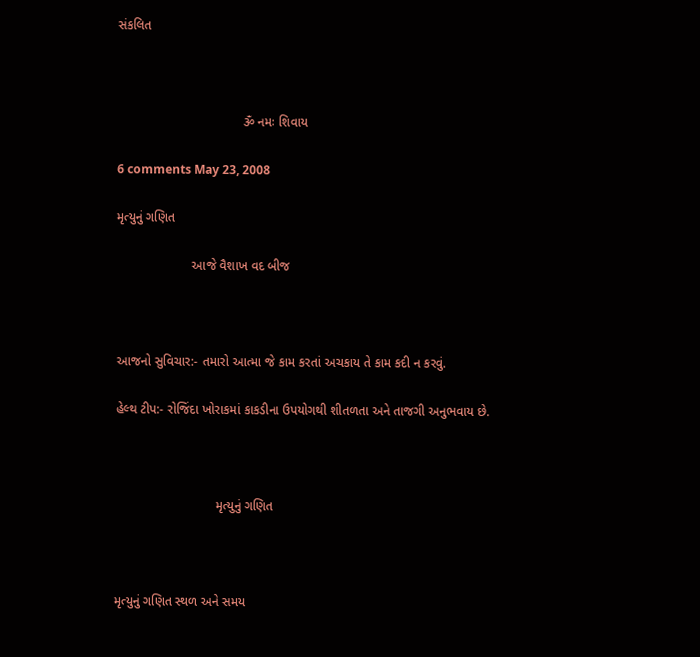સંકલિત



                                   ૐ નમઃ શિવાય

6 comments May 23, 2008

મૃત્યુનું ગણિત

                     આજે વૈશાખ વદ બીજ



આજનો સુવિચાર:- તમારો આત્મા જે કામ કરતાં અચકાય તે કામ કદી ન કરવું.

હેલ્થ ટીપ:- રોજિંદા ખોરાકમાં કાકડીના ઉપયોગથી શીતળતા અને તાજગી અનુભવાય છે.



                            મૃત્યુનું ગણિત



મૃત્યુનું ગણિત સ્થળ અને સમય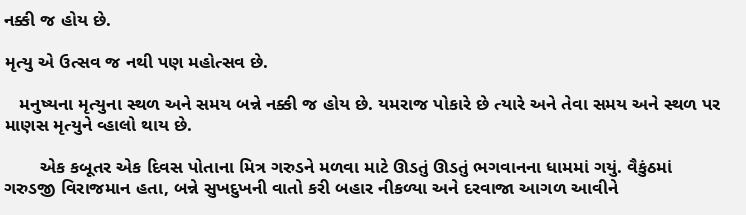નક્કી જ હોય છે.

મૃત્યુ એ ઉત્સવ જ નથી પણ મહોત્સવ છે.

   મનુષ્યના મૃત્યુના સ્થળ અને સમય બન્ને નક્કી જ હોય છે. યમરાજ પોકારે છે ત્યારે અને તેવા સમય અને સ્થળ પર માણસ મૃત્યુને વ્હાલો થાય છે.

       એક કબૂતર એક દિવસ પોતાના મિત્ર ગરુડને મળવા માટે ઊડતું ઊડતું ભગવાનના ધામમાં ગયું. વૈકુંઠમાં ગરુડજી વિરાજમાન હતા, બન્ને સુખદુખની વાતો કરી બહાર નીકળ્યા અને દરવાજા આગળ આવીને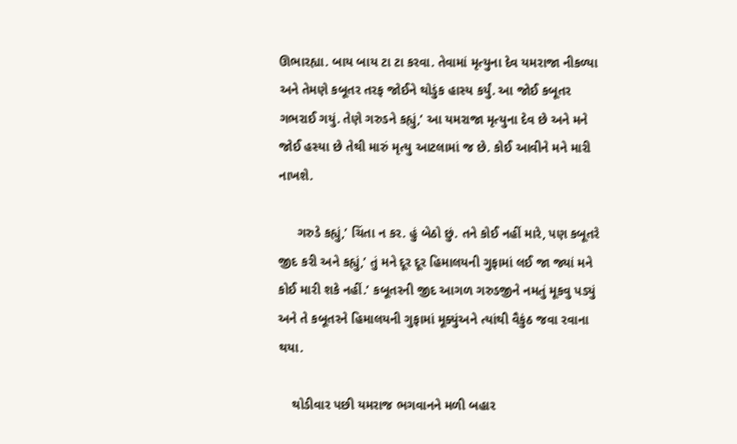ઊભારહ્યા. બાય બાય ટા ટા કરવા. તેવામાં મૃત્યુના દેવ યમરાજા નીકળ્યા અને તેમણે કબૂતર તરફ જોઈને થોડુંક હાસ્ય કર્યું. આ જોઈ કબૂતર ગભરાઈ ગયું. તેણે ગરુડને કહ્યું,’ આ યમરાજા મૃત્યુના દેવ છે અને મને જોઈ હસ્યા છે તેથી મારું મૃત્યુ આટલામાં જ છે. કોઈ આવીને મને મારી નાખશે.

     ગરુડે કહ્યું,’ ચિંતા ન કર. હું બેઠો છું. તને કોઈ નહીં મારે, પણ કબૂતરે જીદ કરી અને કહ્યું,’ તું મને દૂર દૂર હિમાલયની ગુફામાં લઈ જા જ્યાં મને કોઈ મારી શકે નહીં.’ કબૂતરની જીદ આગળ ગરુડજીને નમતું મૂકવુ પડ્યું અને તે કબૂતરને હિમાલયની ગુફામાં મૂક્યુંઅને ત્યાંથી વૈકુંઠ જવા રવાના થયા.

    થોડીવાર પછી યમરાજ ભગવાનને મળી બહાર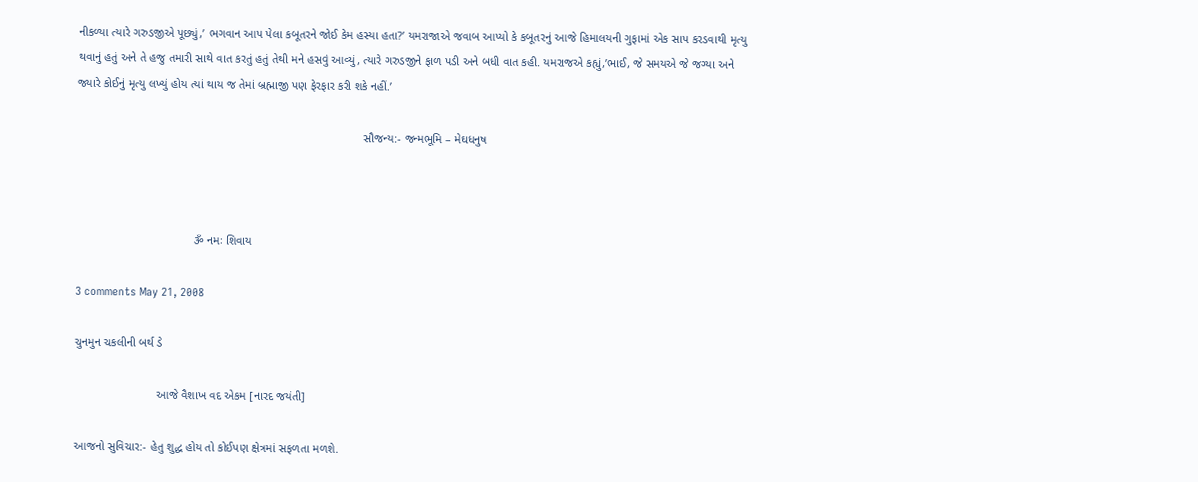નીકળ્યા ત્યારે ગરુડજીએ પૂછ્યું,’ ભગવાન આપ પેલા કબૂતરને જોઈ કેમ હસ્યા હતા?’ યમરાજાએ જવાબ આપ્યો કે કબૂતરનું આજે હિમાલયની ગુફામાં એક સાપ કરડવાથી મૃત્યુ થવાનું હતું અને તે હજુ તમારી સાથે વાત કરતું હતું તેથી મને હસવું આવ્યું, ત્યારે ગરુડજીને ફાળ પડી અને બધી વાત કહી. યમરાજએ કહ્યું,’ભાઈ, જે સમયએ જે જગ્યા અને જ્યારે કોઈનું મૃત્યુ લખ્યું હોય ત્યાં થાય જ તેમાં બ્રહ્માજી પણ ફેરફાર કરી શકે નહીં.’

                                                                                       સૌજન્ય:- જન્મભૂમિ – મેઘધનુષ



                                    ૐ નમઃ શિવાય

3 comments May 21, 2008

ચુનમુન ચકલીની બર્થ ડે

                         આજે વૈશાખ વદ એકમ [નારદ જયંતી]

આજનો સુવિચાર:- હેતુ શુદ્ધ હોય તો કોઈપણ ક્ષેત્રમાં સફળતા મળશે.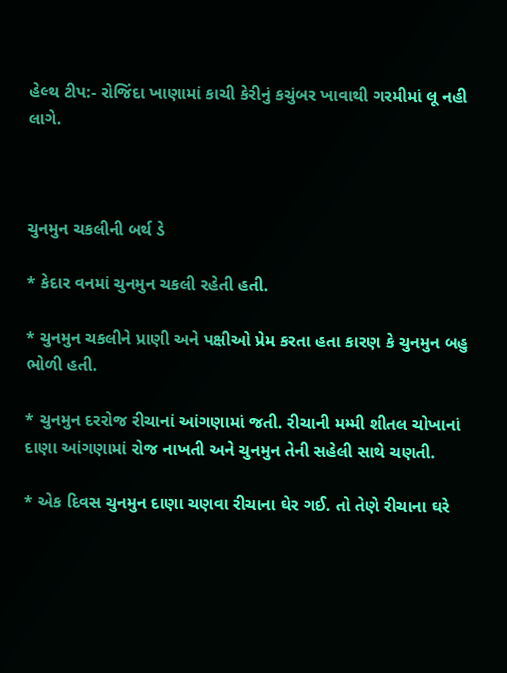હેલ્થ ટીપ:- રોજિંદા ખાણામાં કાચી કેરીનું કચુંબર ખાવાથી ગરમીમાં લૂ નહી લાગે.



ચુનમુન ચકલીની બર્થ ડે

* કેદાર વનમાં ચુનમુન ચકલી રહેતી હતી.

* ચુનમુન ચકલીને પ્રાણી અને પક્ષીઓ પ્રેમ કરતા હતા કારણ કે ચુનમુન બહુ ભોળી હતી.

* ચુનમુન દરરોજ રીચાનાં આંગણામાં જતી. રીચાની મમ્મી શીતલ ચોખાનાં દાણા આંગણામાં રોજ નાખતી અને ચુનમુન તેની સહેલી સાથે ચણતી.

* એક દિવસ ચુનમુન દાણા ચણવા રીચાના ઘેર ગઈ. તો તેણે રીચાના ઘરે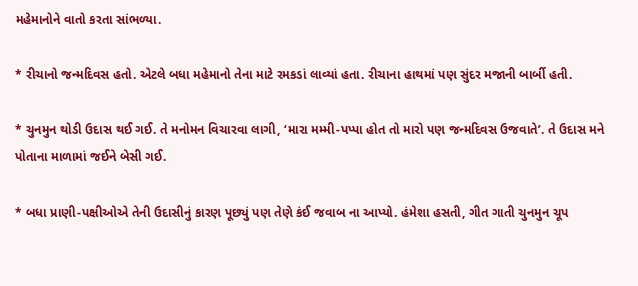મહેમાનોને વાતો કરતા સાંભળ્યા.

* રીચાનો જન્મદિવસ હતો. એટલે બધા મહેમાનો તેના માટે રમકડાં લાવ્યાં હતા. રીચાના હાથમાં પણ સુંદર મજાની બાર્બી હતી.

* ચુનમુન થોડી ઉદાસ થઈ ગઈ. તે મનોમન વિચારવા લાગી, ‘મારા મમ્મી-પપ્પા હોત તો મારો પણ જન્મદિવસ ઉજવાતે’. તે ઉદાસ મને પોતાના માળામાં જઈને બેસી ગઈ.

* બધા પ્રાણી-પક્ષીઓએ તેની ઉદાસીનું કારણ પૂછ્યું પણ તેણે કંઈ જવાબ ના આપ્યો. હંમેશા હસતી, ગીત ગાતી ચુનમુન ચૂપ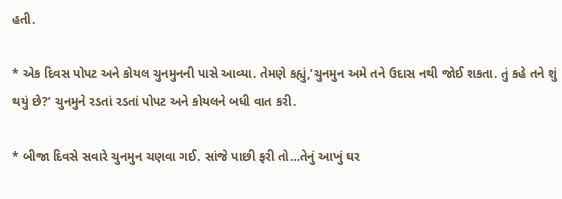હતી.

* એક દિવસ પોપટ અને કોયલ ચુનમુનની પાસે આવ્યા. તેમણે કહ્યું,’ચુનમુન અમે તને ઉદાસ નથી જોઈ શકતા. તું કહે તને શું થયું છે?’ ચુનમુને રડતાં રડતાં પોપટ અને કોયલને બધી વાત કરી.

* બીજા દિવસે સવારે ચુનમુન ચણવા ગઈ. સાંજે પાછી ફરી તો…તેનું આખું ઘર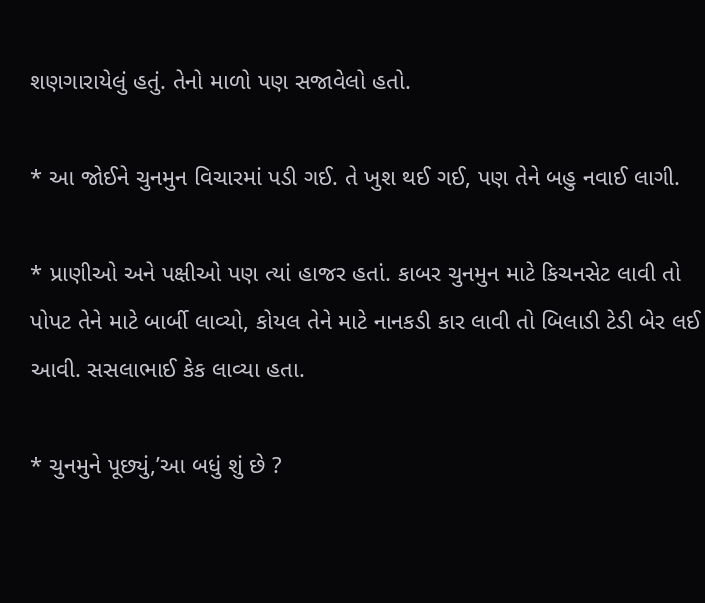શણગારાયેલું હતું. તેનો માળો પણ સજાવેલો હતો.

* આ જોઈને ચુનમુન વિચારમાં પડી ગઈ. તે ખુશ થઈ ગઈ, પણ તેને બહુ નવાઈ લાગી.

* પ્રાણીઓ અને પક્ષીઓ પણ ત્યાં હાજર હતાં. કાબર ચુનમુન માટે કિચનસેટ લાવી તો પોપટ તેને માટે બાર્બી લાવ્યો, કોયલ તેને માટે નાનકડી કાર લાવી તો બિલાડી ટેડી બેર લઈ આવી. સસલાભાઈ કેક લાવ્યા હતા.

* ચુનમુને પૂછ્યું,’આ બધું શું છે ?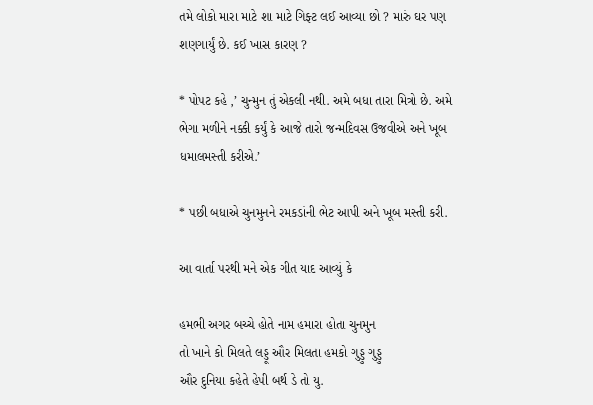તમે લોકો મારા માટે શા માટે ગિફ્ટ લઈ આવ્યા છો ? મારું ઘર પણ શણગાર્યું છે. કઈ ખાસ કારણ ?

* પોપટ કહે ,’ ચુન્મુન તું એકલી નથી. અમે બધા તારા મિત્રો છે. અમે ભેગા મળીને નક્કી કર્યું કે આજે તારો જન્મદિવસ ઉજવીએ અને ખૂબ ધમાલમસ્તી કરીએ.’

* પછી બધાએ ચુનમુનને રમકડાંની ભેટ આપી અને ખૂબ મસ્તી કરી.

આ વાર્તા પરથી મને એક ગીત યાદ આવ્યું કે

હમભી અગર બચ્ચે હોતે નામ હમારા હોતા ચુનમુન
તો ખાને કો મિલતે લડ્ડૂ ઔર મિલતા હમકો ગુડ્ડુ ગુડ્ડુ
ઔર દુનિયા કહેતે હેપી બર્થ ડે તો યુ.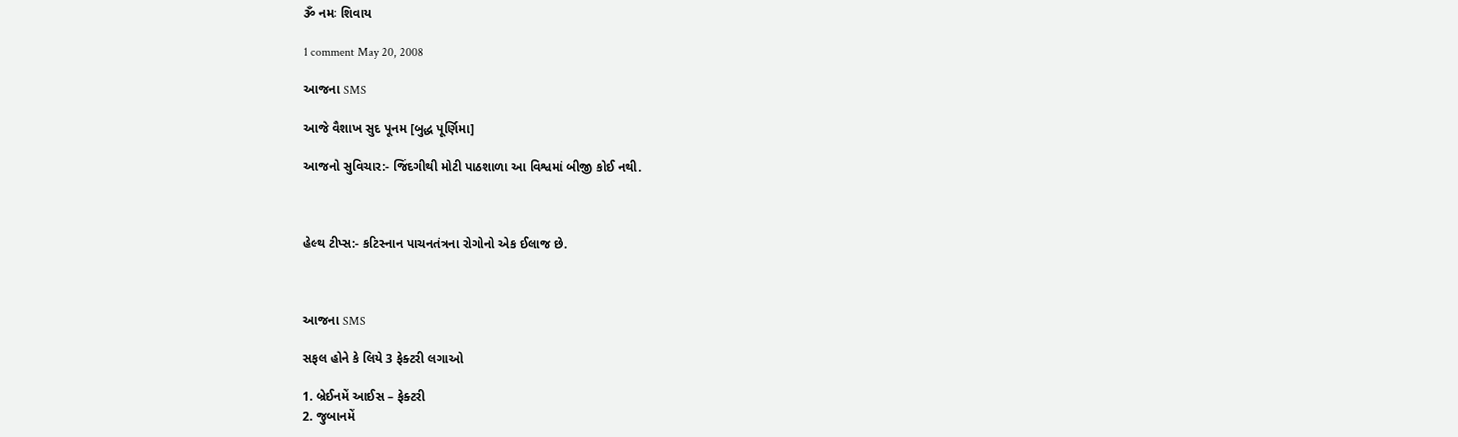ૐ નમઃ શિવાય

1 comment May 20, 2008

આજના SMS

આજે વૈશાખ સુદ પૂનમ [બુદ્ધ પૂર્ણિમા]

આજનો સુવિચાર:- જિંદગીથી મોટી પાઠશાળા આ વિશ્વમાં બીજી કોઈ નથી.



હેલ્થ ટીપ્સ:- કટિસ્નાન પાચનતંત્રના રોગોનો એક ઈલાજ છે.



આજના SMS

સફલ હોને કે લિયે 3 ફેક્ટરી લગાઓ

1. બ્રેઈનમેં આઈસ – ફેક્ટરી
2. જુબાનમેં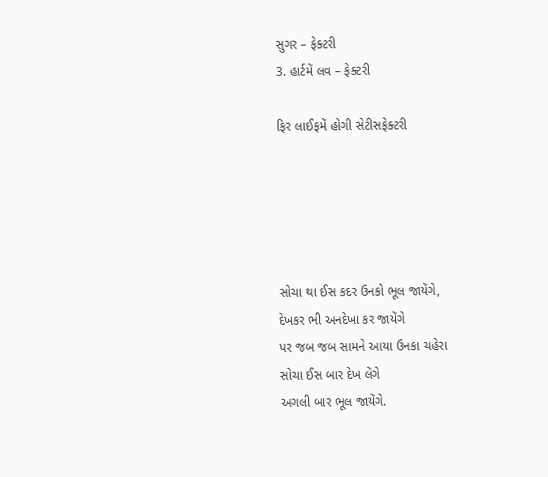સુગર – ફેક્ટરી
3. હાર્ટમેં લવ – ફેક્ટરી

ફિર લાઈફમેં હોગી સેટીસફેક્ટરી





સોચા થા ઈસ કદર ઉનકો ભૂલ જાયેંગે,
દેખકર ભી અનદેખા કર જાયેંગે
પર જબ જબ સામને આયા ઉનકા ચહેરા
સોચા ઈસ બાર દેખ લેંગે
અગલી બાર ભૂલ જાયેંગે.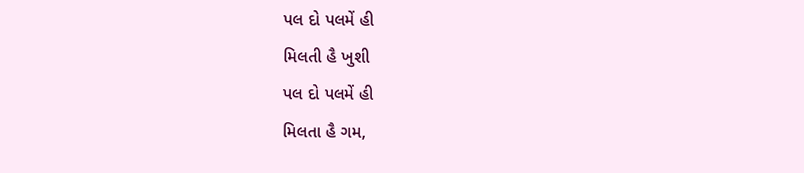પલ દો પલમેં હી
મિલતી હૈ ખુશી
પલ દો પલમેં હી
મિલતા હૈ ગમ,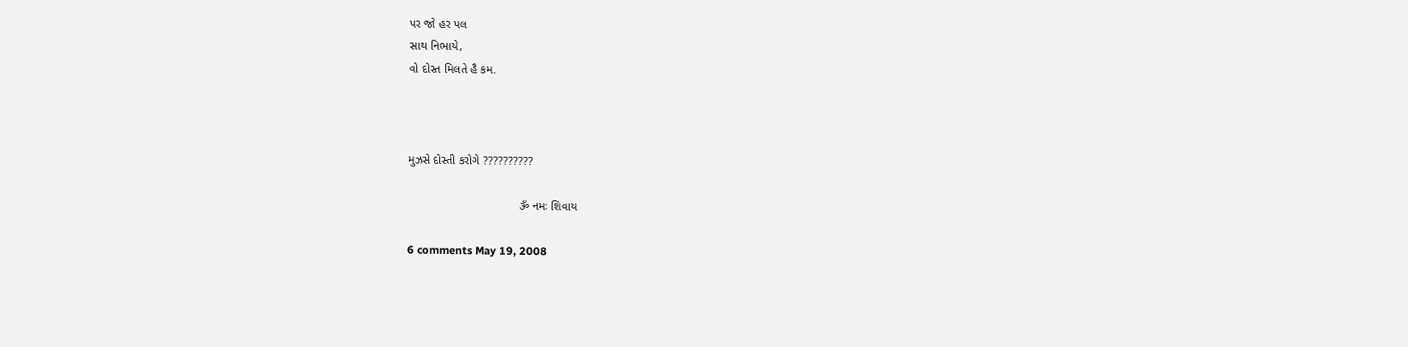પર જો હર પલ
સાથ નિભાયે,
વો દોસ્ત મિલતે હૈ કમ.



મુઝસે દોસ્તી કરોગે ??????????

                                  ૐ નમઃ શિવાય

6 comments May 19, 2008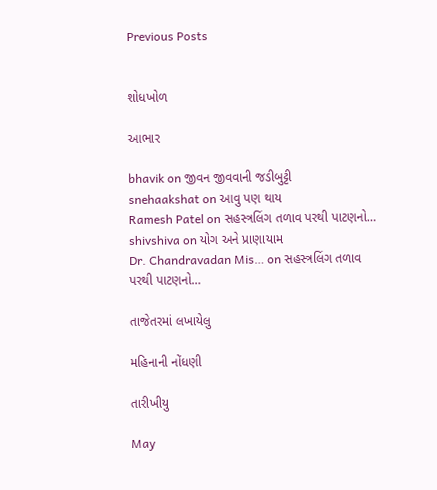Previous Posts


શોધખોળ

આભાર

bhavik on જીવન જીવવાની જડીબુટ્ટી
snehaakshat on આવુ પણ થાય
Ramesh Patel on સહસ્ત્રલિંગ તળાવ પરથી પાટણનો…
shivshiva on યોગ અને પ્રાણાયામ
Dr. Chandravadan Mis… on સહસ્ત્રલિંગ તળાવ પરથી પાટણનો…

તાજેતરમાં લખાયેલુ

મહિનાની નોંધણી

તારીખીયુ

May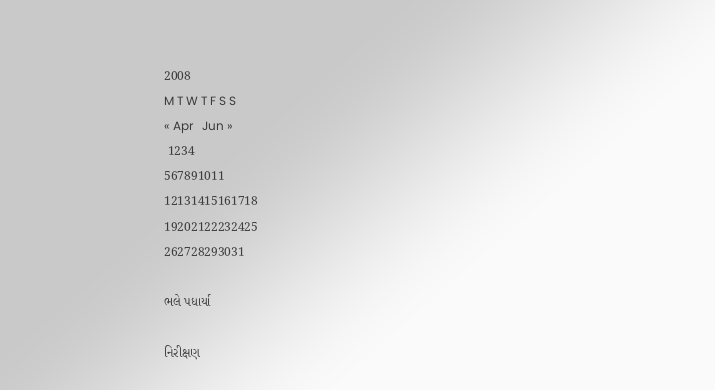2008
M T W T F S S
« Apr   Jun »
 1234
567891011
12131415161718
19202122232425
262728293031

ભલે પધાર્યા

નિરીક્ષણ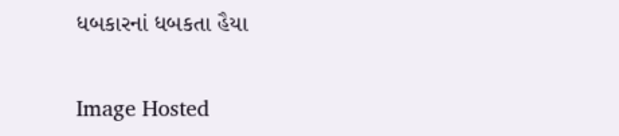ધબકારનાં ધબકતા હૈયા

Image Hosted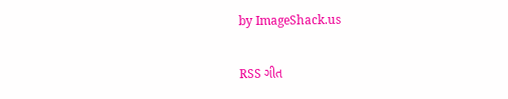by ImageShack.us

RSS ગીત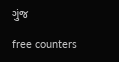ગુંજ

free counters